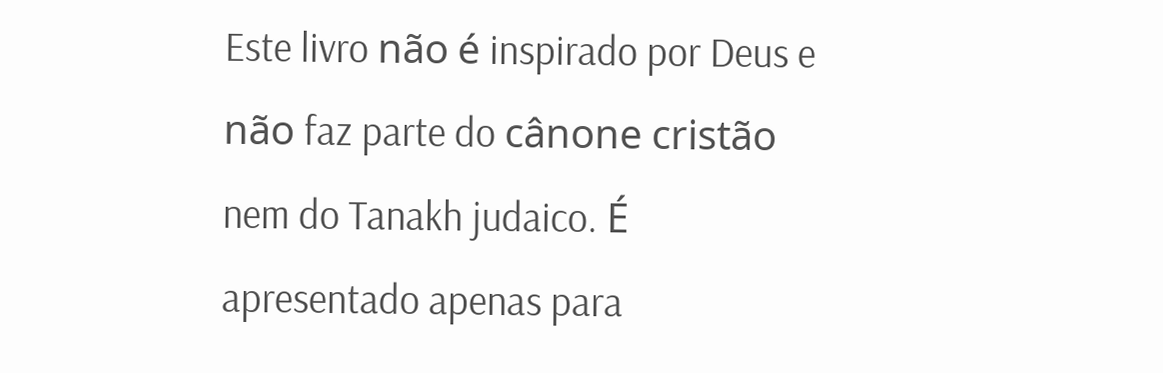Este livro não é inspirado por Deus e não faz parte do cânone cristão nem do Tanakh judaico. É apresentado apenas para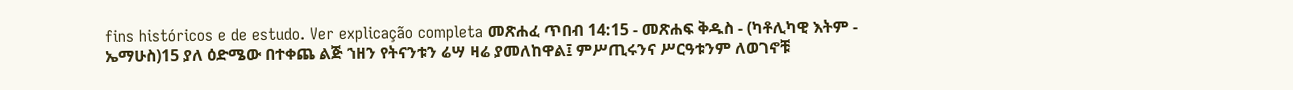fins históricos e de estudo. Ver explicação completa መጽሐፈ ጥበብ 14:15 - መጽሐፍ ቅዱስ - (ካቶሊካዊ እትም - ኤማሁስ)15 ያለ ዕድሜው በተቀጨ ልጅ ኀዘን የትናንቱን ሬሣ ዛሬ ያመለከዋል፤ ምሥጢሩንና ሥርዓቱንም ለወገኖቹ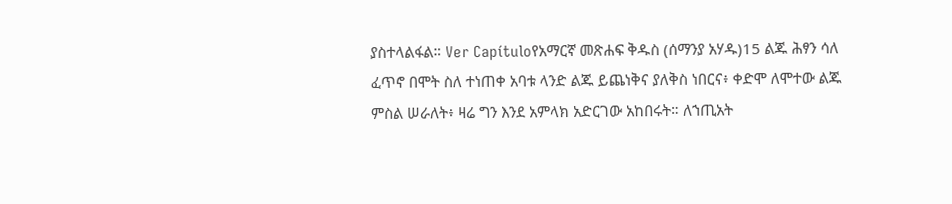ያስተላልፋል። Ver Capítuloየአማርኛ መጽሐፍ ቅዱስ (ሰማንያ አሃዱ)15 ልጁ ሕፃን ሳለ ፈጥኖ በሞት ስለ ተነጠቀ አባቱ ላንድ ልጁ ይጨነቅና ያለቅስ ነበርና፥ ቀድሞ ለሞተው ልጁ ምስል ሠራለት፥ ዛሬ ግን እንደ አምላክ አድርገው አከበሩት። ለኀጢአት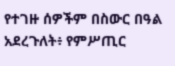የተገዙ ሰዎችም በስውር በዓል አደረጉለት፥ የምሥጢር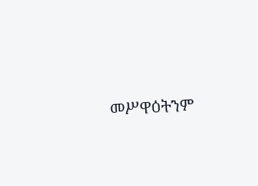መሥዋዕትንም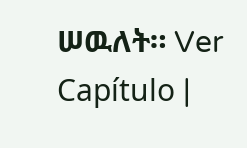ሠዉለት። Ver Capítulo |